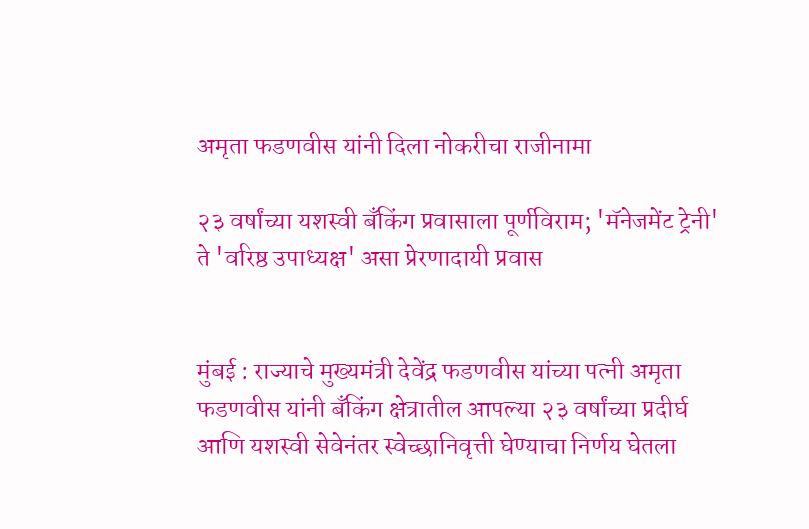अमृता फडणवीस यांनी दिला नोकरीचा राजीनामा

२३ वर्षांच्या यशस्वी बँकिंग प्रवासाला पूर्णविराम; 'मॅनेजमेंट ट्रेनी' ते 'वरिष्ठ उपाध्यक्ष' असा प्रेरणादायी प्रवास


मुंबई : राज्याचे मुख्यमंत्री देवेंद्र फडणवीस यांच्या पत्नी अमृता फडणवीस यांनी बँकिंग क्षेत्रातील आपल्या २३ वर्षांच्या प्रदीर्घ आणि यशस्वी सेवेनंतर स्वेच्छानिवृत्ती घेण्याचा निर्णय घेतला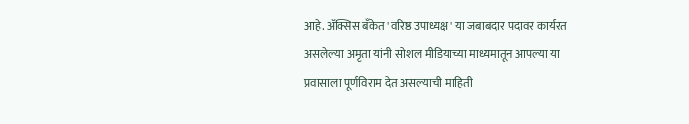आहे. अ‍ॅक्सिस बँकेत 'वरिष्ठ उपाध्यक्ष' या जबाबदार पदावर कार्यरत असलेल्या अमृता यांनी सोशल मीडियाच्या माध्यमातून आपल्या या प्रवासाला पूर्णविराम देत असल्याची माहिती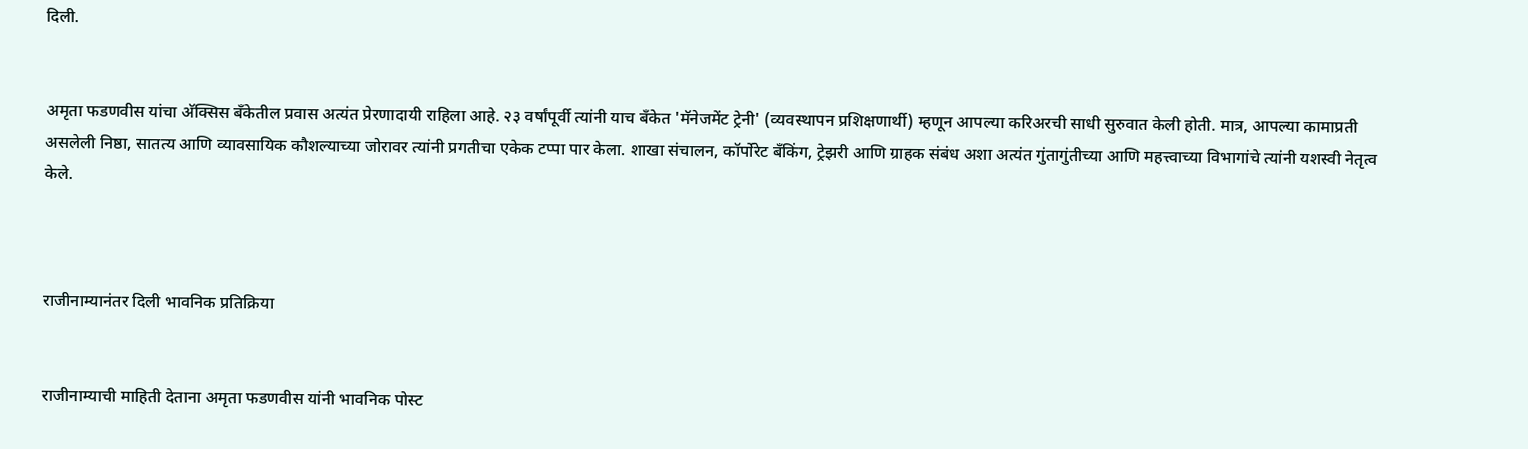दिली.


अमृता फडणवीस यांचा अ‍ॅक्सिस बँकेतील प्रवास अत्यंत प्रेरणादायी राहिला आहे. २३ वर्षांपूर्वी त्यांनी याच बँकेत 'मॅनेजमेंट ट्रेनी' (व्यवस्थापन प्रशिक्षणार्थी) म्हणून आपल्या करिअरची साधी सुरुवात केली होती. मात्र, आपल्या कामाप्रती असलेली निष्ठा, सातत्य आणि व्यावसायिक कौशल्याच्या जोरावर त्यांनी प्रगतीचा एकेक टप्पा पार केला. शाखा संचालन, कॉर्पोरेट बँकिंग, ट्रेझरी आणि ग्राहक संबंध अशा अत्यंत गुंतागुंतीच्या आणि महत्त्वाच्या विभागांचे त्यांनी यशस्वी नेतृत्व केले.



राजीनाम्यानंतर दिली भावनिक प्रतिक्रिया


राजीनाम्याची माहिती देताना अमृता फडणवीस यांनी भावनिक पोस्ट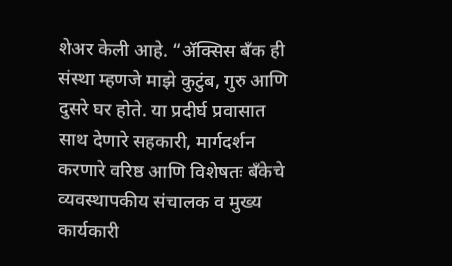शेअर केली आहे. “अ‍ॅक्सिस बँक ही संस्था म्हणजे माझे कुटुंब, गुरु आणि दुसरे घर होते. या प्रदीर्घ प्रवासात साथ देणारे सहकारी, मार्गदर्शन करणारे वरिष्ठ आणि विशेषतः बँकेचे व्यवस्थापकीय संचालक व मुख्य कार्यकारी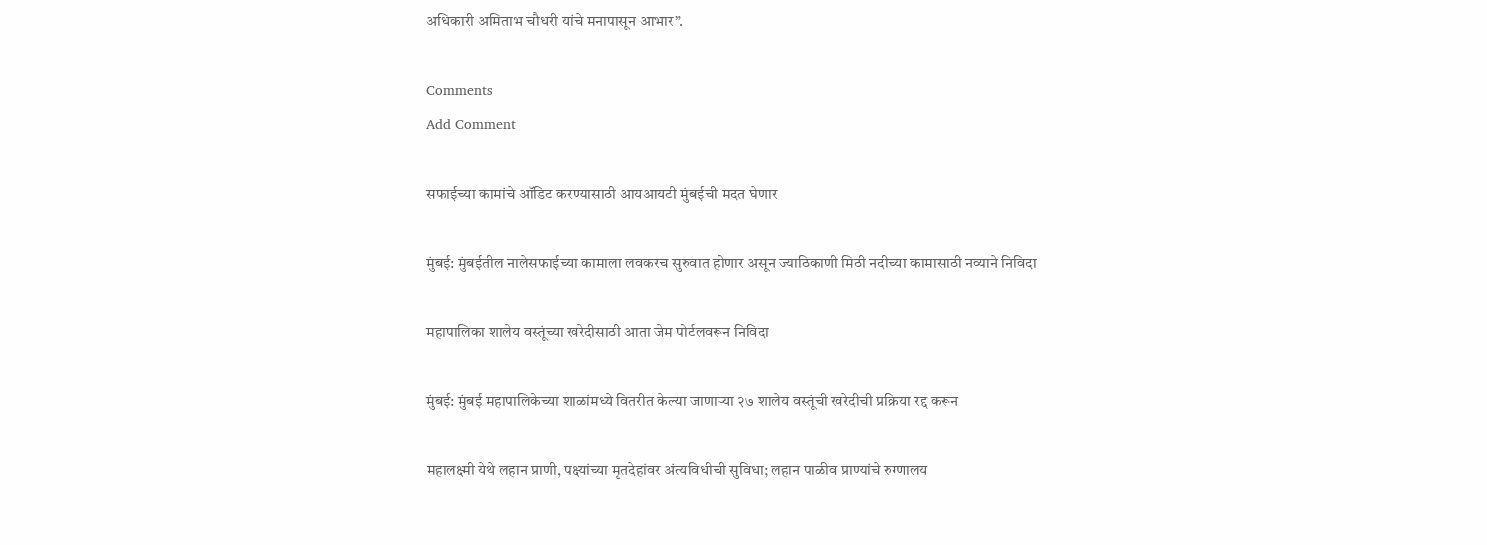अधिकारी अमिताभ चौधरी यांचे मनापासून आभार”.

Comments
Add Comment

सफाईच्या कामांचे ऑडिट करण्यासाठी आयआयटी मुंबईची मदत घेणार

मुंबई: मुंबईतील नालेसफाईच्या कामाला लवकरच सुरुवात होणार असून ज्याठिकाणी मिठी नदीच्या कामासाठी नव्याने निविदा

महापालिका शालेय वस्तूंच्या खरेदीसाठी आता जेम पोर्टलवरून निविदा

मुंबई: मुंबई महापालिकेच्या शाळांमध्ये वितरीत केल्या जाणाऱ्या २७ शालेय वस्तूंची खरेदीची प्रक्रिया रद्द करून

महालक्ष्मी येथे लहान प्राणी, पक्ष्यांच्या मृतदेहांवर अंत्यविधीची सुविधा; लहान पाळीव प्राण्यांचे रुग्णालय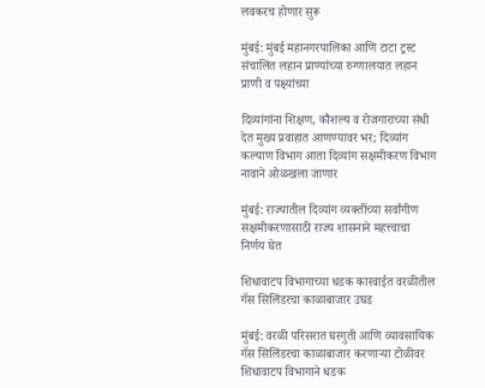लवकरच होणार सुरू

मुंबई: मुंबई महानगरपालिका आणि टाटा ट्रस्ट संचालित लहान प्राण्यांच्या रुग्णालयात लहान प्राणी व पक्ष्यांच्या

दिव्यांगांना शिक्षण, कौशल्य व रोजगाराच्या संधी देत मुख्य प्रवाहात आणण्यावर भर; दिव्यांग कल्याण विभाग आता दिव्यांग सक्षमीकरण विभाग नावाने ओळखला जाणार

मुंबई: राज्यातील दिव्यांग व्यक्तींच्या सर्वांगीण सक्षमीकरणासाठी राज्य शासनाने महत्त्वाचा निर्णय घेत

शिधावाटप विभागाच्या धडक कारवाईत वरळीतील गॅस सिलिंडरचा काळाबाजार उघड

मुंबई: वरळी परिसरात घरगुती आणि व्यावसायिक गॅस सिलिंडरचा काळाबाजार करणाऱ्या टोळीवर शिधावाटप विभागाने धडक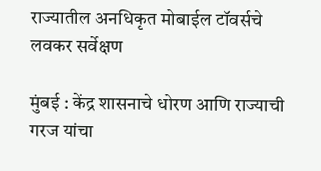राज्यातील अनधिकृत मोबाईल टॉवर्सचे लवकर सर्वेक्षण

मुंबई : केंद्र शासनाचे धोरण आणि राज्याची गरज यांचा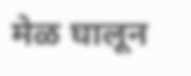मेळ घालून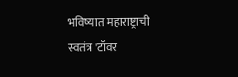भविष्यात महाराष्ट्राची स्वतंत्र 'टॉवर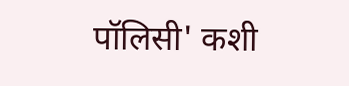पॉलिसी' कशी